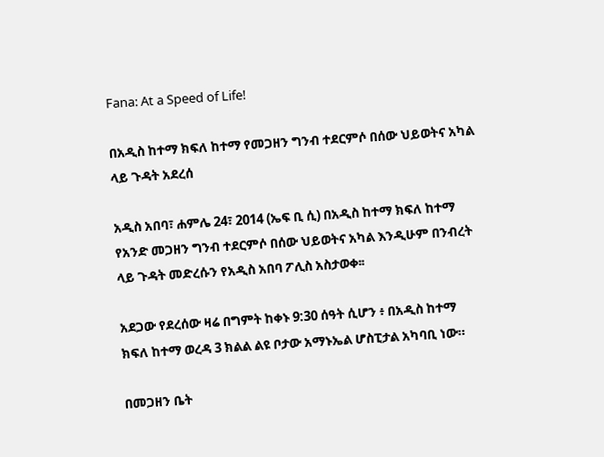Fana: At a Speed of Life!

በአዲስ ከተማ ክፍለ ከተማ የመጋዘን ግንብ ተደርምሶ በሰው ህይወትና አካል ላይ ጉዳት አደረሰ

አዲስ አበባ፣ ሐምሌ 24፣ 2014 (ኤፍ ቢ ሲ) በአዲስ ከተማ ክፍለ ከተማ የአንድ መጋዘን ግንብ ተደርምሶ በሰው ህይወትና አካል እንዲሁም በንብረት ላይ ጉዳት መድረሱን የአዲስ አበባ ፖሊስ አስታወቀ፡፡

አደጋው የደረሰው ዛሬ በግምት ከቀኑ 9:30 ሰዓት ሲሆን ፥ በአዲስ ከተማ ክፍለ ከተማ ወረዳ 3 ክልል ልዩ ቦታው አማኑኤል ሆስፒታል አካባቢ ነው።

በመጋዘን ቤት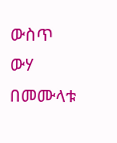ውስጥ ውሃ በመሙላቱ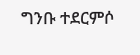ግንቡ ተደርምሶ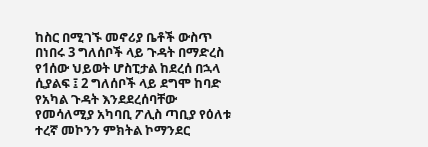ከስር በሚገኙ መኖሪያ ቤቶች ውስጥ በነበሩ 3 ግለሰቦች ላይ ጉዳት በማድረስ የ1ሰው ህይወት ሆስፒታል ከደረሰ በኋላ ሲያልፍ ፤ 2 ግለሰቦች ላይ ደግሞ ከባድ የአካል ጉዳት እንደደረሰባቸው የመሳለሚያ አካባቢ ፖሊስ ጣቢያ የዕለቱ ተረኛ መኮንን ምክትል ኮማንደር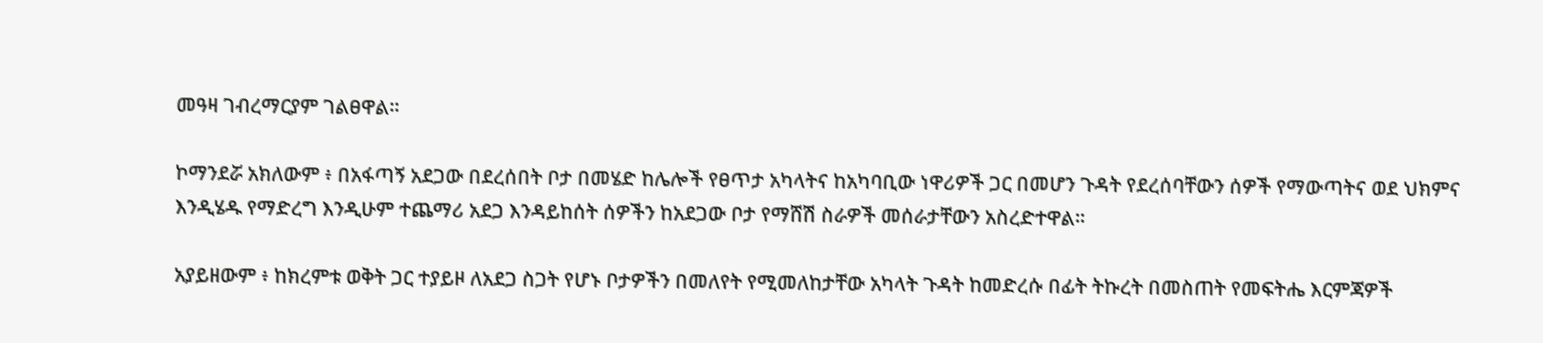መዓዛ ገብረማርያም ገልፀዋል።

ኮማንደሯ አክለውም ፥ በአፋጣኝ አደጋው በደረሰበት ቦታ በመሄድ ከሌሎች የፀጥታ አካላትና ከአካባቢው ነዋሪዎች ጋር በመሆን ጉዳት የደረሰባቸውን ሰዎች የማውጣትና ወደ ህክምና እንዲሄዱ የማድረግ እንዲሁም ተጨማሪ አደጋ እንዳይከሰት ሰዎችን ከአደጋው ቦታ የማሸሽ ስራዎች መሰራታቸውን አስረድተዋል።

አያይዘውም ፥ ከክረምቱ ወቅት ጋር ተያይዞ ለአደጋ ስጋት የሆኑ ቦታዎችን በመለየት የሚመለከታቸው አካላት ጉዳት ከመድረሱ በፊት ትኩረት በመስጠት የመፍትሔ እርምጃዎች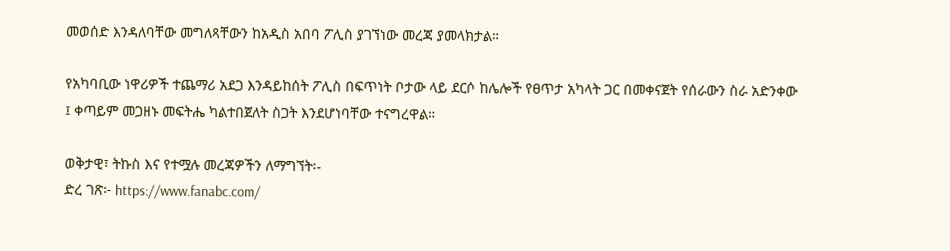መወሰድ እንዳለባቸው መግለጻቸውን ከአዲስ አበባ ፖሊስ ያገኘነው መረጃ ያመላክታል።

የአካባቢው ነዋሪዎች ተጨማሪ አደጋ እንዳይከሰት ፖሊስ በፍጥነት ቦታው ላይ ደርሶ ከሌሎች የፀጥታ አካላት ጋር በመቀናጀት የሰራውን ስራ አድንቀው ፤ ቀጣይም መጋዘኑ መፍትሔ ካልተበጀለት ስጋት እንደሆነባቸው ተናግረዋል።

ወቅታዊ፣ ትኩስ እና የተሟሉ መረጃዎችን ለማግኘት፡-
ድረ ገጽ፦ https://www.fanabc.com/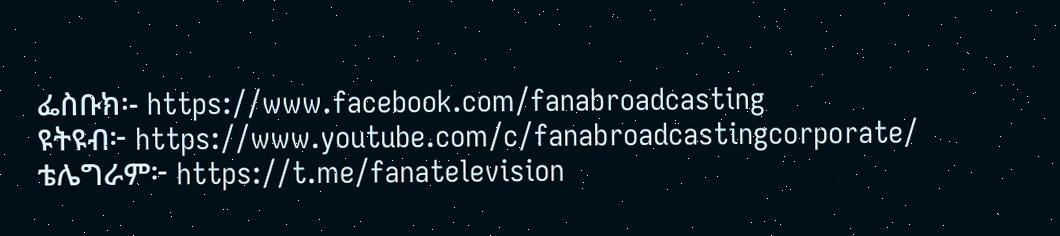ፌስቡክ፡- https://www.facebook.com/fanabroadcasting
ዩትዩብ፦ https://www.youtube.com/c/fanabroadcastingcorporate/
ቴሌግራም፦ https://t.me/fanatelevision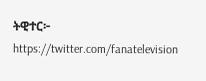ትዊተር፦ https://twitter.com/fanatelevision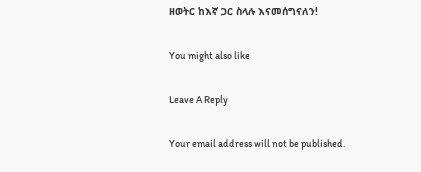ዘወትር ከእኛ ጋር ስላሉ እናመሰግናለን!

You might also like

Leave A Reply

Your email address will not be published.